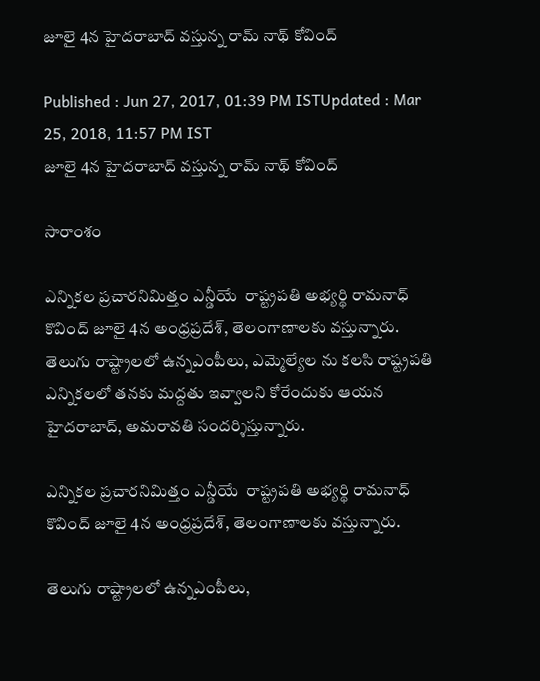జూలై 4న హైదరాబాద్ వస్తున్న రామ్ నాథ్ కోవింద్

Published : Jun 27, 2017, 01:39 PM ISTUpdated : Mar 25, 2018, 11:57 PM IST
జూలై 4న హైదరాబాద్ వస్తున్న రామ్ నాథ్ కోవింద్

సారాంశం

ఎన్నికల ప్రచారనిమిత్తం ఎన్డీయే  రాష్ట్రపతి అభ్యర్థి రామనాధ్ కొవింద్ జూలై 4న అంధ్రప్రదేశ్, తెలంగాణాలకు వస్తున్నారు. తెలుగు రాష్ట్రాలలో ఉన్నఎంపీలు, ఎమ్మెల్యేల ను కలసి రాష్ట్రపతి ఎన్నికలలో తనకు మద్దతు ఇవ్వాలని కోరేందుకు ఆయన హైదరాబాద్, అమరావతి సందర్శిస్తున్నారు.

ఎన్నికల ప్రచారనిమిత్తం ఎన్డీయే  రాష్ట్రపతి అభ్యర్థి రామనాధ్ కొవింద్ జూలై 4న అంధ్రప్రదేశ్, తెలంగాణాలకు వస్తున్నారు.

తెలుగు రాష్ట్రాలలో ఉన్నఎంపీలు,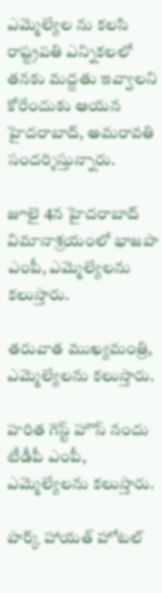ఎమ్మెల్యేల ను కలసి రాష్ట్రపతి ఎన్నికలలో తనకు మద్దతు ఇవ్వాలని కోరేందుకు ఆయన హైదరాబాద్, అమరావతి సందర్శిస్తున్నారు.

జూలై 4న హైదరాబాద్ విమానాశ్రయంలో భాజపా ఎంపీ, ఎమ్మెల్యేలను కలుస్తారు.

తరువాత ముఖ్యమంత్రి, ఎమ్మెల్యేలను కలుస్తారు.

హరిత గెస్ట్ హౌస్ నందు టీడీపీ ఎంపీ, ఎమ్మెల్యేలను కలుస్తారు.

పార్క్ హాయత్ హోటల్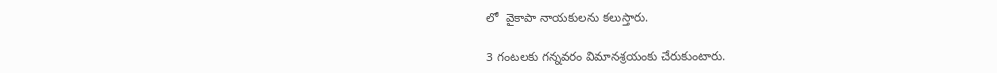లో  వైకాపా నాయకులను కలుస్తారు.

3 గంటలకు గన్నవరం విమానశ్రయంకు చేరుకుంటారు.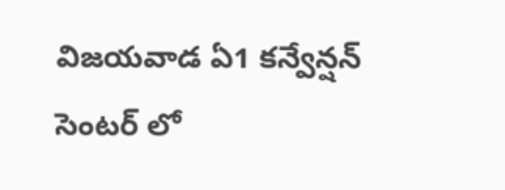విజయవాడ ఏ1 కన్వేన్షన్ సెంటర్ లో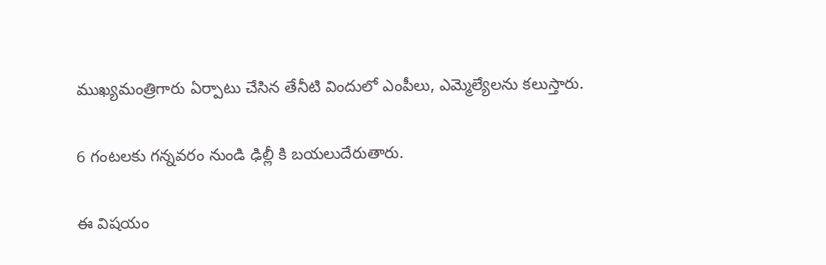ముఖ్యమంత్రిగారు ఏర్పాటు చేసిన తేనీటి విందులో ఎంపీలు, ఎమ్మెల్యేలను కలుస్తారు.

6 గంటలకు గన్నవరం నుండి ఢిల్లీ కి బయలుదేరుతారు.

ఈ విషయం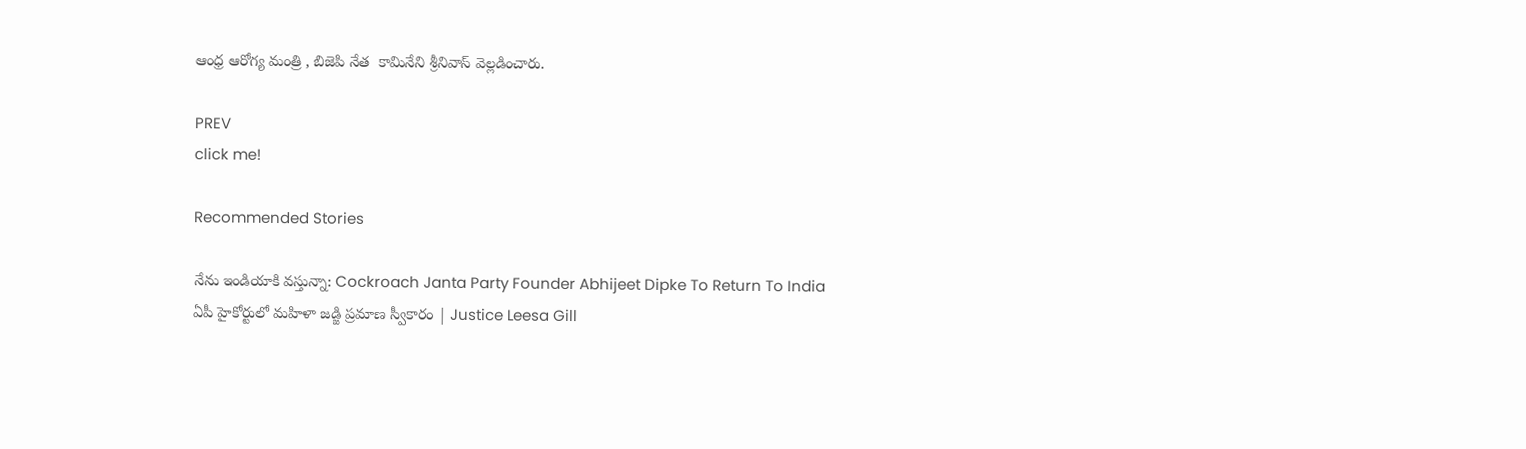ఆంధ్ర ఆరోగ్య మంత్రి , బిజెపి నేత  కామినేని శ్రీనివాస్ వెల్లడించారు.

PREV
click me!

Recommended Stories

నేను ఇండియాకి వస్తున్నా: Cockroach Janta Party Founder Abhijeet Dipke To Return To India
ఏపీ హైకోర్టులో మహిళా జడ్జి ప్రమాణ స్వీకారం | Justice Leesa Gill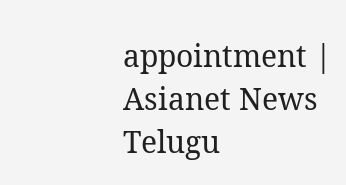appointment | Asianet News Telugu